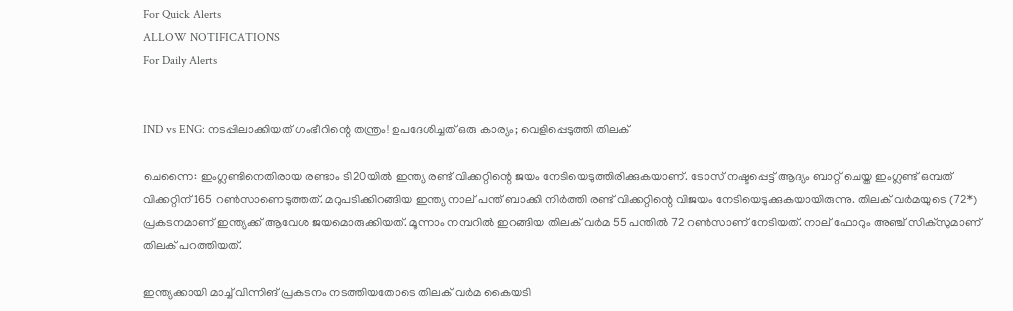For Quick Alerts
ALLOW NOTIFICATIONS
For Daily Alerts


IND vs ENG: നടപ്പിലാക്കിയത് ഗംഭീറിന്റെ തന്ത്രം! ഉപദേശിച്ചത് ഒരു കാര്യം; വെളിപ്പെടുത്തി തിലക്

ചെന്നൈ: ഇംഗ്ലണ്ടിനെതിരായ രണ്ടാം ടി20യില്‍ ഇന്ത്യ രണ്ട് വിക്കറ്റിന്റെ ജയം നേടിയെടുത്തിരിക്കുകയാണ്. ടോസ് നഷ്ടപ്പെട്ട് ആദ്യം ബാറ്റ് ചെയ്ത ഇംഗ്ലണ്ട് ഒമ്പത് വിക്കറ്റിന് 165 റണ്‍സാണെടുത്തത്. മറുപടിക്കിറങ്ങിയ ഇന്ത്യ നാല് പന്ത് ബാക്കി നിര്‍ത്തി രണ്ട് വിക്കറ്റിന്റെ വിജയം നേടിയെടുക്കുകയായിരുന്നു. തിലക് വര്‍മയുടെ (72*) പ്രകടനമാണ് ഇന്ത്യക്ക് ആവേശ ജയമൊരുക്കിയത്. മൂന്നാം നമ്പറില്‍ ഇറങ്ങിയ തിലക് വര്‍മ 55 പന്തില്‍ 72 റണ്‍സാണ് നേടിയത്. നാല് ഫോറും അഞ്ച് സിക്‌സുമാണ് തിലക് പറത്തിയത്.

ഇന്ത്യക്കായി മാച്ച് വിന്നിങ് പ്രകടനം നടത്തിയതോടെ തിലക് വര്‍മ കൈയടി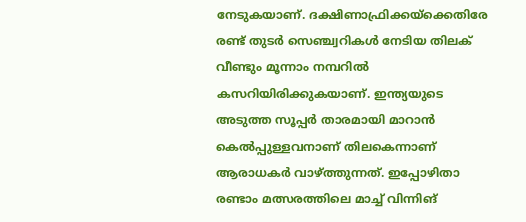നേടുകയാണ്. ദക്ഷിണാഫ്രിക്കയ്‌ക്കെതിരേ രണ്ട് തുടര്‍ സെഞ്ച്വറികള്‍ നേടിയ തിലക് വീണ്ടും മൂന്നാം നമ്പറില്‍ കസറിയിരിക്കുകയാണ്. ഇന്ത്യയുടെ അടുത്ത സൂപ്പര്‍ താരമായി മാറാന്‍ കെല്‍പ്പുള്ളവനാണ് തിലകെന്നാണ് ആരാധകര്‍ വാഴ്ത്തുന്നത്. ഇപ്പോഴിതാ രണ്ടാം മത്സരത്തിലെ മാച്ച് വിന്നിങ്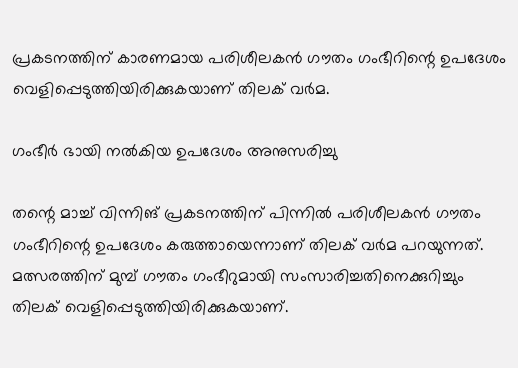പ്രകടനത്തിന് കാരണമായ പരിശീലകന്‍ ഗൗതം ഗംഭീറിന്റെ ഉപദേശം വെളിപ്പെടുത്തിയിരിക്കുകയാണ് തിലക് വര്‍മ.

ഗംഭീര്‍ ഭായി നല്‍കിയ ഉപദേശം അനുസരിച്ചു

തന്റെ മാച്ച് വിന്നിങ് പ്രകടനത്തിന് പിന്നില്‍ പരിശീലകന്‍ ഗൗതം ഗംഭീറിന്റെ ഉപദേശം കരുത്തായെന്നാണ് തിലക് വര്‍മ പറയുന്നത്. മത്സരത്തിന് മുമ്പ് ഗൗതം ഗംഭീറുമായി സംസാരിച്ചതിനെക്കുറിച്ചും തിലക് വെളിപ്പെടുത്തിയിരിക്കുകയാണ്.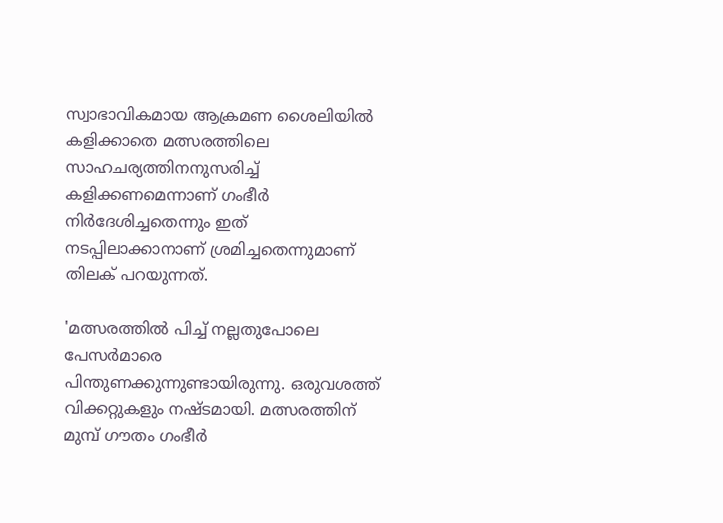സ്വാഭാവികമായ ആക്രമണ ശൈലിയില്‍ കളിക്കാതെ മത്സരത്തിലെ സാഹചര്യത്തിനനുസരിച്ച് കളിക്കണമെന്നാണ് ഗംഭീര്‍ നിര്‍ദേശിച്ചതെന്നും ഇത് നടപ്പിലാക്കാനാണ് ശ്രമിച്ചതെന്നുമാണ് തിലക് പറയുന്നത്.

'മത്സരത്തില്‍ പിച്ച് നല്ലതുപോലെ പേസര്‍മാരെ പിന്തുണക്കുന്നുണ്ടായിരുന്നു. ഒരുവശത്ത് വിക്കറ്റുകളും നഷ്ടമായി. മത്സരത്തിന് മുമ്പ് ഗൗതം ഗംഭീര്‍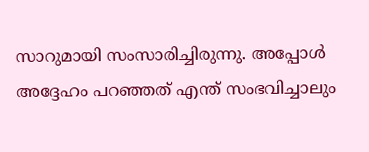സാറുമായി സംസാരിച്ചിരുന്നു. അപ്പോള്‍ അദ്ദേഹം പറഞ്ഞത് എന്ത് സംഭവിച്ചാലും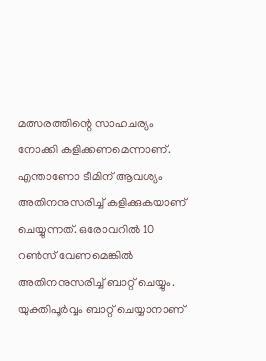മത്സരത്തിന്റെ സാഹചര്യം നോക്കി കളിക്കണമെന്നാണ്. എന്താണോ ടീമിന് ആവശ്യം അതിനനുസരിച്ച് കളിക്കുകയാണ് ചെയ്യുന്നത്. ഒരോവറില്‍ 10 റണ്‍സ് വേണമെങ്കില്‍ അതിനനുസരിച്ച് ബാറ്റ് ചെയ്യും. യുക്തിപൂര്‍വ്വം ബാറ്റ് ചെയ്യാനാണ്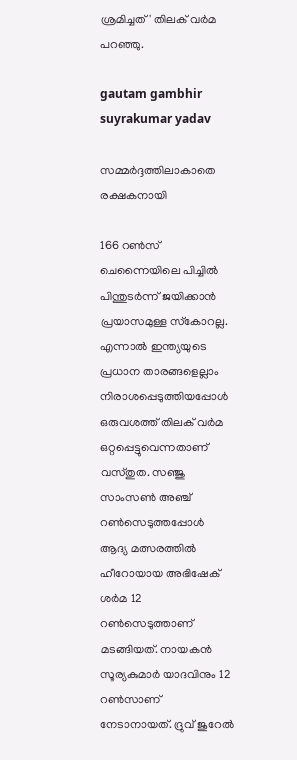ശ്രമിച്ചത്' തിലക് വര്‍മ പറഞ്ഞു.

gautam gambhir suyrakumar yadav

സമ്മര്‍ദ്ദത്തിലാകാതെ രക്ഷകനായി

166 റണ്‍സ് ചെന്നൈയിലെ പിച്ചില്‍ പിന്തുടര്‍ന്ന് ജയിക്കാന്‍ പ്രയാസമുള്ള സ്‌കോറല്ല. എന്നാല്‍ ഇന്ത്യയുടെ പ്രധാന താരങ്ങളെല്ലാം നിരാശപ്പെടുത്തിയപ്പോള്‍ ഒരുവശത്ത് തിലക് വര്‍മ ഒറ്റപ്പെട്ടുവെന്നതാണ് വസ്തുത. സഞ്ജു സാംസണ്‍ അഞ്ച് റണ്‍സെടുത്തപ്പോള്‍ ആദ്യ മത്സരത്തില്‍ ഹീറോയായ അഭിഷേക് ശര്‍മ 12 റണ്‍സെടുത്താണ് മടങ്ങിയത്. നായകന്‍ സൂര്യകുമാര്‍ യാദവിനും 12 റണ്‍സാണ് നേടാനായത്. ദ്രുവ് ജുറേല്‍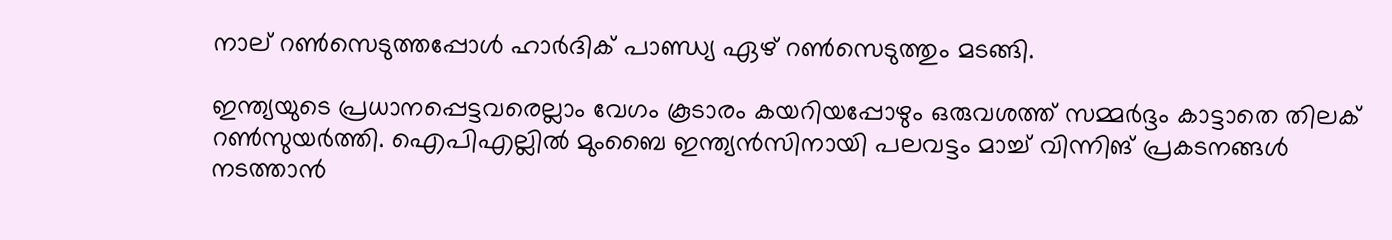നാല് റണ്‍സെടുത്തപ്പോള്‍ ഹാര്‍ദിക് പാണ്ഡ്യ ഏഴ് റണ്‍സെടുത്തും മടങ്ങി.

ഇന്ത്യയുടെ പ്രധാനപ്പെട്ടവരെല്ലാം വേഗം കൂടാരം കയറിയപ്പോഴും ഒരുവശത്ത് സമ്മര്‍ദ്ദം കാട്ടാതെ തിലക് റണ്‍സുയര്‍ത്തി. ഐപിഎല്ലില്‍ മുംബൈ ഇന്ത്യന്‍സിനായി പലവട്ടം മാച്ച് വിന്നിങ് പ്രകടനങ്ങള്‍ നടത്താന്‍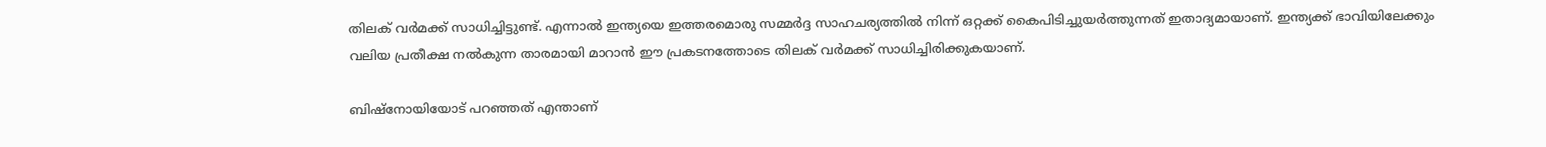തിലക് വര്‍മക്ക് സാധിച്ചിട്ടുണ്ട്. എന്നാല്‍ ഇന്ത്യയെ ഇത്തരമൊരു സമ്മര്‍ദ്ദ സാഹചര്യത്തില്‍ നിന്ന് ഒറ്റക്ക് കൈപിടിച്ചുയര്‍ത്തുന്നത് ഇതാദ്യമായാണ്. ഇന്ത്യക്ക് ഭാവിയിലേക്കും വലിയ പ്രതീക്ഷ നല്‍കുന്ന താരമായി മാറാന്‍ ഈ പ്രകടനത്തോടെ തിലക് വര്‍മക്ക് സാധിച്ചിരിക്കുകയാണ്.

ബിഷ്‌നോയിയോട് പറഞ്ഞത് എന്താണ്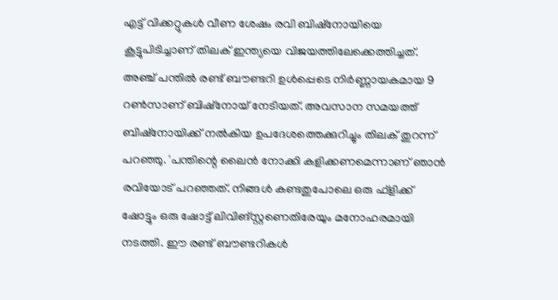എട്ട് വിക്കറ്റുകള്‍ വീണ ശേഷം രവി ബിഷ്‌നോയിയെ കൂട്ടുപിടിച്ചാണ് തിലക് ഇന്ത്യയെ വിജയത്തിലേക്കെത്തിച്ചത്. അഞ്ച് പന്തില്‍ രണ്ട് ബൗണ്ടറി ഉള്‍പ്പെടെ നിര്‍ണ്ണായകമായ 9 റണ്‍സാണ് ബിഷ്‌നോയ് നേടിയത്. അവസാന സമയത്ത് ബിഷ്‌നോയിക്ക് നല്‍കിയ ഉപദേശത്തെക്കുറിച്ചും തിലക് തുറന്ന് പറഞ്ഞു. 'പന്തിന്റെ ലൈന്‍ നോക്കി കളിക്കണമെന്നാണ് ഞാന്‍ രവിയോട് പറഞ്ഞത്. നിങ്ങള്‍ കണ്ടതുപോലെ ഒരു ഫ്‌ളിക്ക് ഷോട്ടും ഒരു ഷോട്ട് ലിവിങ്‌സ്റ്റണെതിരേയും മനോഹരമായി നടത്തി. ഈ രണ്ട് ബൗണ്ടറികള്‍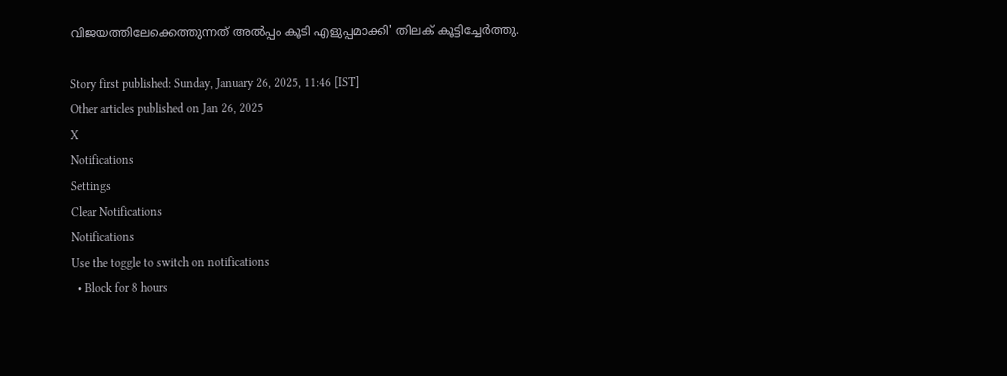വിജയത്തിലേക്കെത്തുന്നത് അല്‍പ്പം കൂടി എളുപ്പമാക്കി' തിലക് കൂട്ടിച്ചേര്‍ത്തു.

Story first published: Sunday, January 26, 2025, 11:46 [IST]
Other articles published on Jan 26, 2025
X
Notifications
Settings
Clear Notifications
Notifications
Use the toggle to switch on notifications
  • Block for 8 hours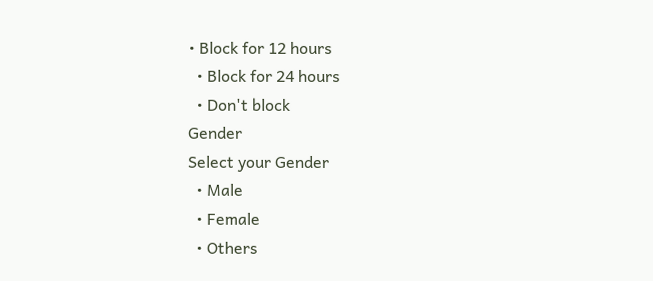• Block for 12 hours
  • Block for 24 hours
  • Don't block
Gender
Select your Gender
  • Male
  • Female
  • Others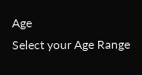Age
Select your Age Range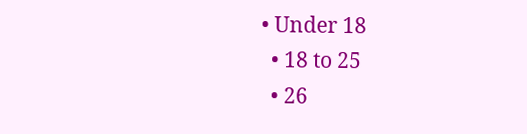• Under 18
  • 18 to 25
  • 26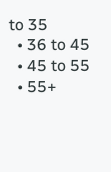to 35
  • 36 to 45
  • 45 to 55
  • 55+